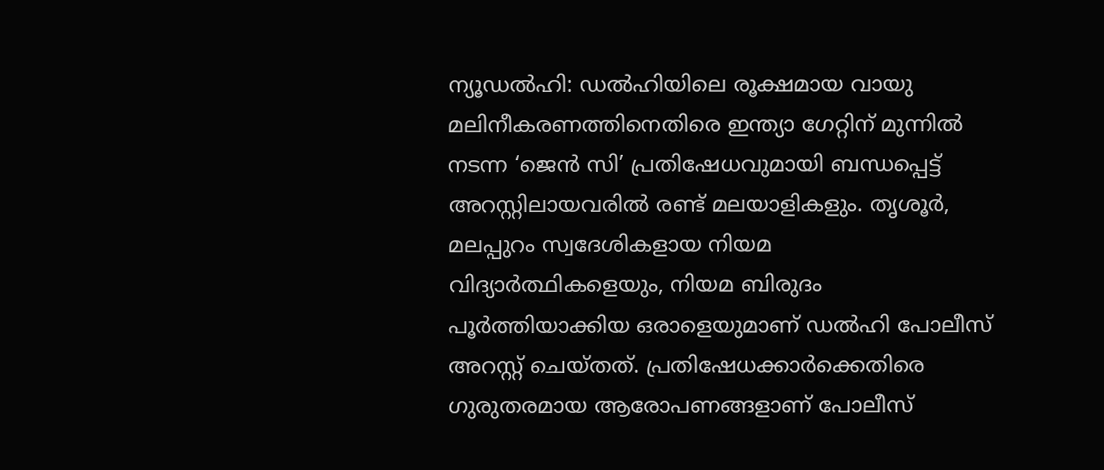ന്യൂഡൽഹി: ഡൽഹിയിലെ രൂക്ഷമായ വായു മലിനീകരണത്തിനെതിരെ ഇന്ത്യാ ഗേറ്റിന് മുന്നിൽ നടന്ന ‘ജെൻ സി’ പ്രതിഷേധവുമായി ബന്ധപ്പെട്ട് അറസ്റ്റിലായവരിൽ രണ്ട് മലയാളികളും. തൃശൂർ, മലപ്പുറം സ്വദേശികളായ നിയമ വിദ്യാർത്ഥികളെയും, നിയമ ബിരുദം പൂർത്തിയാക്കിയ ഒരാളെയുമാണ് ഡൽഹി പോലീസ് അറസ്റ്റ് ചെയ്തത്. പ്രതിഷേധക്കാർക്കെതിരെ ഗുരുതരമായ ആരോപണങ്ങളാണ് പോലീസ്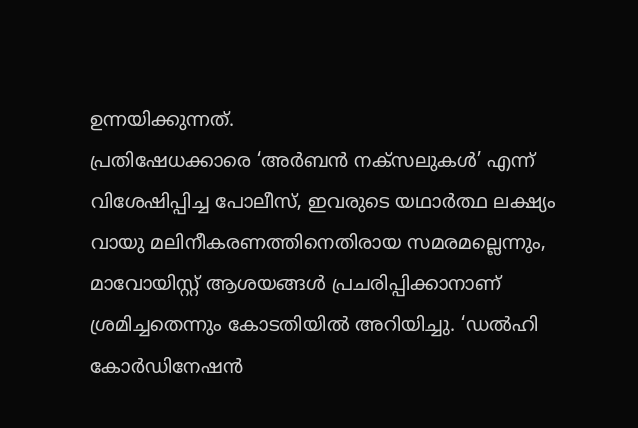ഉന്നയിക്കുന്നത്.
പ്രതിഷേധക്കാരെ ‘അർബൻ നക്സലുകൾ’ എന്ന് വിശേഷിപ്പിച്ച പോലീസ്, ഇവരുടെ യഥാർത്ഥ ലക്ഷ്യം വായു മലിനീകരണത്തിനെതിരായ സമരമല്ലെന്നും, മാവോയിസ്റ്റ് ആശയങ്ങൾ പ്രചരിപ്പിക്കാനാണ് ശ്രമിച്ചതെന്നും കോടതിയിൽ അറിയിച്ചു. ‘ഡൽഹി കോർഡിനേഷൻ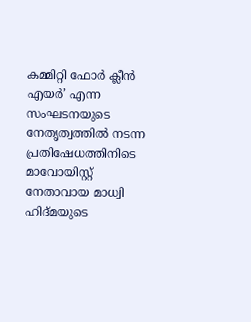കമ്മിറ്റി ഫോർ ക്ലീൻ എയർ’ എന്ന സംഘടനയുടെ നേതൃത്വത്തിൽ നടന്ന പ്രതിഷേധത്തിനിടെ മാവോയിസ്റ്റ് നേതാവായ മാധ്വി ഹിദ്മയുടെ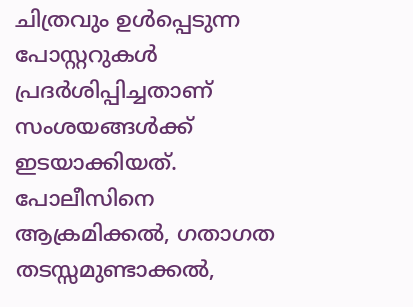ചിത്രവും ഉൾപ്പെടുന്ന പോസ്റ്ററുകൾ പ്രദർശിപ്പിച്ചതാണ് സംശയങ്ങൾക്ക് ഇടയാക്കിയത്.
പോലീസിനെ ആക്രമിക്കൽ, ഗതാഗത തടസ്സമുണ്ടാക്കൽ,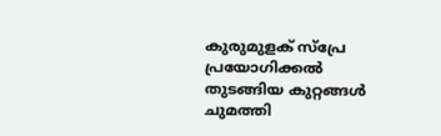കുരുമുളക് സ്പ്രേ പ്രയോഗിക്കൽ തുടങ്ങിയ കുറ്റങ്ങൾ ചുമത്തി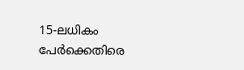15-ലധികം പേർക്കെതിരെ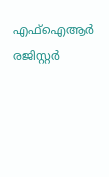എഫ്ഐആർ രജിസ്റ്റർ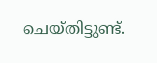ചെയ്തിട്ടുണ്ട്.